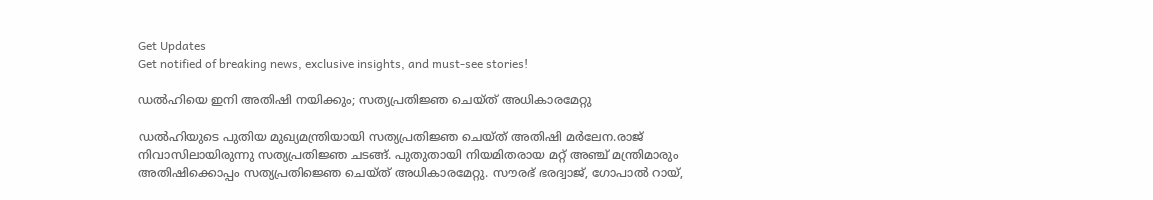Get Updates
Get notified of breaking news, exclusive insights, and must-see stories!

ഡൽഹിയെ ഇനി അതിഷി നയിക്കും; സത്യപ്രതിജ്ഞ ചെയ്ത് അധികാരമേറ്റു

ഡല്‍ഹിയുടെ പുതിയ മുഖ്യമന്ത്രിയായി സത്യപ്രതിജ്ഞ ചെയ്ത് അതിഷി മർലേന.രാജ് നിവാസിലായിരുന്നു സത്യപ്രതിജ്ഞ ചടങ്ങ്. പുതുതായി നിയമിതരായ മറ്റ് അഞ്ച് മന്ത്രിമാരും അതിഷിക്കൊപ്പം സത്യപ്രതിജ്ഞെ ചെയ്ത് അധികാരമേറ്റു. സൗരഭ് ഭരദ്വാജ്, ഗോപാൽ റായ്,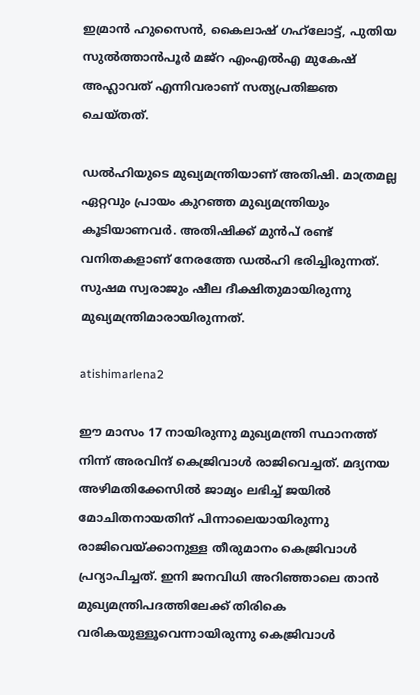ഇമ്രാൻ ഹുസൈൻ, കൈലാഷ് ഗഹ്‌ലോട്ട്, പുതിയ സുൽത്താൻപൂർ മജ്‌റ എംഎൽഎ മുകേഷ് അഹ്ലാവത് എന്നിവരാണ് സത്യപ്രതിജ്ഞ ചെയ്തത്.

ഡൽഹിയുടെ മുഖ്യമന്ത്രിയാണ് അതിഷി. മാത്രമല്ല ഏറ്റവും പ്രായം കുറഞ്ഞ മുഖ്യമന്ത്രിയും കൂടിയാണവർ. അതിഷിക്ക് മുൻപ് രണ്ട് വനിതകളാണ് നേരത്തേ ഡൽഹി ഭരിച്ചിരുന്നത്. സുഷമ സ്വരാജും ഷീല ദീക്ഷിതുമായിരുന്നു മുഖ്യമന്ത്രിമാരായിരുന്നത്.

atishimarlena2

ഈ മാസം 17 നായിരുന്നു മുഖ്യമന്ത്രി സ്ഥാനത്ത് നിന്ന് അരവിന്ദ് കെജ്രിവാൾ രാജിവെച്ചത്. മദ്യനയ അഴിമതിക്കേസില്‍ ജാമ്യം ലഭിച്ച് ജയില്‍ മോചിതനായതിന് പിന്നാലെയായിരുന്നു രാജിവെയ്ക്കാനുള്ള തീരുമാനം കെജ്രിവാൾ പ്രറ്യാപിച്ചത്. ഇനി ജനവിധി അറിഞ്ഞാലെ താൻ മുഖ്യമന്ത്രിപദത്തിലേക്ക് തിരികെ വരികയുള്ളൂവെന്നായിരുന്നു കെജ്രിവാൾ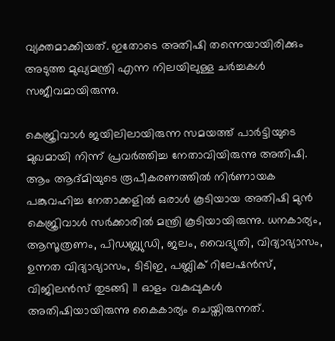വ്യക്തമാക്കിയത്. ഇതോടെ അതിഷി തന്നെയായിരിക്കും അടുത്ത മുഖ്യമന്ത്രി എന്ന നിലയിലുള്ള ചർച്ചകൾ സജീവമായിരുന്നു.

കെജ്രിവാൾ ജയിലിലായിരുന്ന സമയത്ത് പാർട്ടിയുടെ മുഖമായി നിന്ന് പ്രവർത്തിച്ച നേതാവിയിരുന്നു അതിഷി. ആം ആദ്മിയുടെ രൂപീകരണത്തിൽ നിർണായക പങ്കുവഹിച്ച നേതാക്കളിൽ ഒരാൾ കൂടിയായ അതിഷി മുൻ കെജ്രിവാൾ സർക്കാരിൽ മന്ത്രി കൂടിയായിരുന്നു. ധനകാര്യം, ആസൂത്രണം, പിഡബ്ല്യുഡി, ജലം, വൈദ്യുതി, വിദ്യാഭ്യാസം, ഉന്നത വിദ്യാഭ്യാസം, ടിടിഇ, പബ്ലിക് റിലേഷൻസ്, വിജിലൻസ് തുടങ്ങി 11 ഓളം വകുപ്പുകൾ അതിഷിയായിരുന്നു കൈകാര്യം ചെയ്തിരുന്നത്.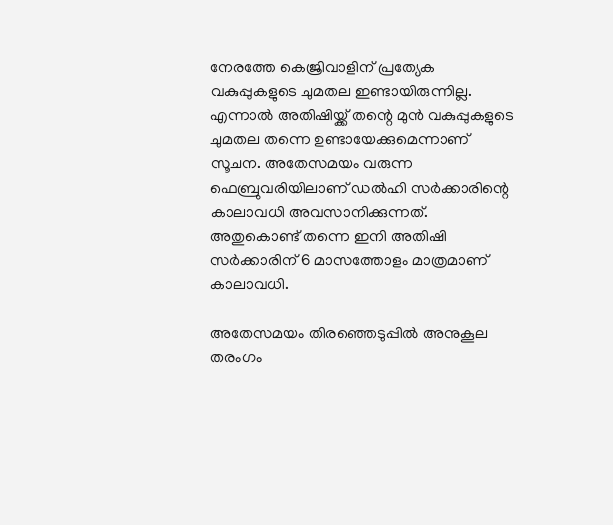നേരത്തേ കെജ്രിവാളിന് പ്രത്യേക വകുപ്പുകളുടെ ചുമതല ഇണ്ടായിരുന്നില്ല. എന്നാൽ അതിഷിയ്ക്ക് തന്റെ മുൻ വകുപ്പുകളുടെ ചുമതല തന്നെ ഉണ്ടായേക്കുമെന്നാണ് സൂചന. അതേസമയം വരുന്ന ഫെബ്രുവരിയിലാണ് ഡൽഹി സർക്കാരിന്റെ കാലാവധി അവസാനിക്കുന്നത്. അതുകൊണ്ട് തന്നെ ഇനി അതിഷി സർക്കാരിന് 6 മാസത്തോളം മാത്രമാണ് കാലാവധി.

അതേസമയം തിരഞ്ഞെടുപ്പിൽ അനുകൂല തരംഗം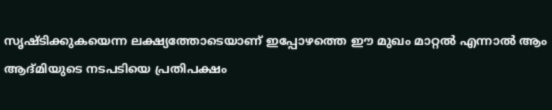സൃഷ്ടിക്കുകയെന്ന ലക്ഷ്യത്തോടെയാണ് ഇപ്പോഴത്തെ ഈ മുഖം മാറ്റൽ എന്നാൽ ആം ആദ്മിയുടെ നടപടിയെ പ്രതിപക്ഷം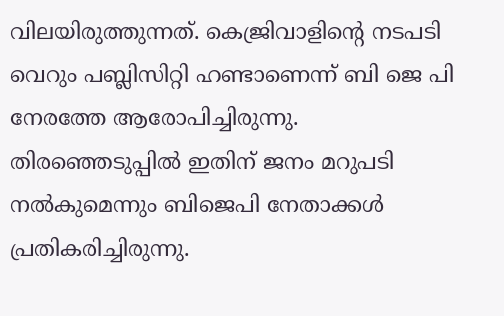വിലയിരുത്തുന്നത്. കെജ്രിവാളിന്റെ നടപടി വെറും പബ്ലിസിറ്റി ഹണ്ടാണെന്ന് ബി ജെ പി നേരത്തേ ആരോപിച്ചിരുന്നു. തിരഞ്ഞെടുപ്പിൽ ഇതിന് ജനം മറുപടി നൽകുമെന്നും ബിജെപി നേതാക്കൾ പ്രതികരിച്ചിരുന്നു.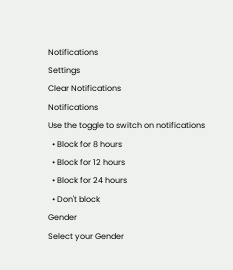Notifications
Settings
Clear Notifications
Notifications
Use the toggle to switch on notifications
  • Block for 8 hours
  • Block for 12 hours
  • Block for 24 hours
  • Don't block
Gender
Select your Gender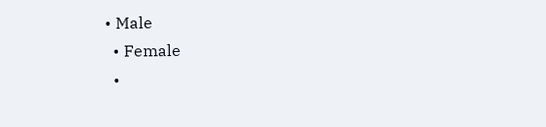• Male
  • Female
  •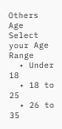Others
Age
Select your Age Range
  • Under 18
  • 18 to 25
  • 26 to 35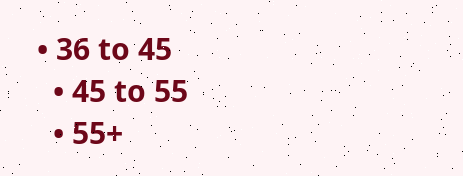• 36 to 45
  • 45 to 55
  • 55+